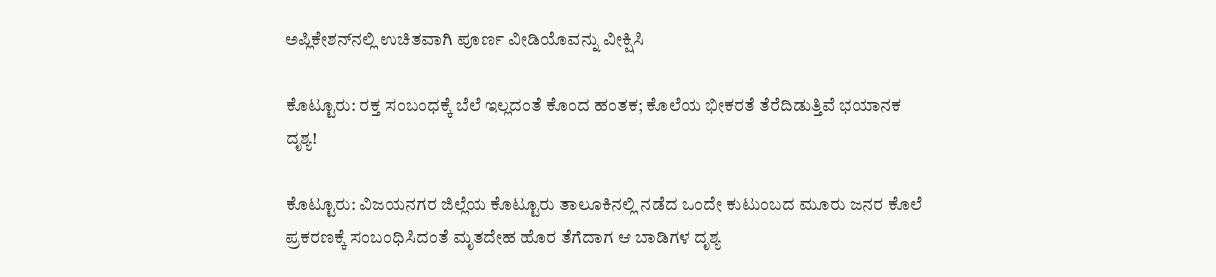ಅಪ್ಲಿಕೇಶನ್‌ನಲ್ಲಿ ಉಚಿತವಾಗಿ ಪೂರ್ಣ ವೀಡಿಯೊವನ್ನು ವೀಕ್ಷಿಸಿ

ಕೊಟ್ಟೂರು: ರಕ್ತ ಸಂಬಂಧಕ್ಕೆ ಬೆಲೆ ಇಲ್ಲದಂತೆ ಕೊಂದ ಹಂತಕ; ಕೊಲೆಯ ಭೀಕರತೆ ತೆರೆದಿಡುತ್ತಿವೆ ಭಯಾನಕ ದೃಶ್ಯ!

ಕೊಟ್ಟೂರು: ವಿಜಯನಗರ ಜಿಲ್ಲೆಯ ಕೊಟ್ಟೂರು ತಾಲೂಕಿನಲ್ಲಿ ನಡೆದ ಒಂದೇ ಕುಟುಂಬದ ಮೂರು ಜನರ ಕೊಲೆ ಪ್ರಕರಣಕ್ಕೆ ಸಂಬಂಧಿಸಿದಂತೆ ಮೃತದೇಹ ಹೊರ ತೆಗೆದಾಗ ಆ ಬಾಡಿಗಳ ದೃಶ್ಯ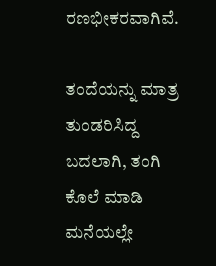ರಣಭೀಕರವಾಗಿವೆ.

ತಂದೆಯನ್ನು ಮಾತ್ರ ತುಂಡರಿಸಿದ್ದ ಬದಲಾಗಿ, ತಂಗಿ ಕೊಲೆ ಮಾಡಿ ಮನೆಯಲ್ಲೇ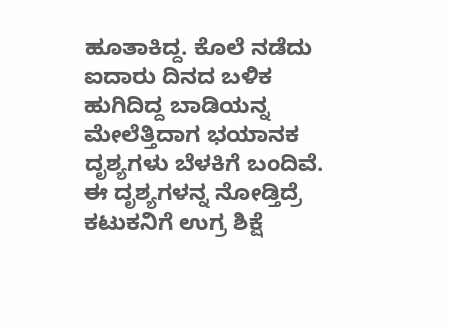ಹೂತಾಕಿದ್ದ. ಕೊಲೆ ನಡೆದು ಐದಾರು ದಿನದ ಬಳಿಕ ಹುಗಿದಿದ್ದ ಬಾಡಿಯನ್ನ ಮೇಲೆತ್ತಿದಾಗ ಭಯಾನಕ ದೃಶ್ಯಗಳು ಬೆಳಕಿಗೆ ಬಂದಿವೆ. ಈ ದೃಶ್ಯಗಳನ್ನ ನೋಡ್ತಿದ್ರೆ ಕಟುಕನಿಗೆ ಉಗ್ರ ಶಿಕ್ಷೆ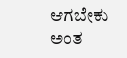ಆಗಬೇಕು ಅಂತ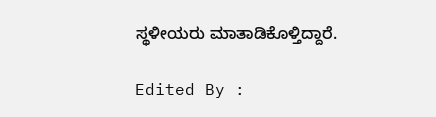ಸ್ಥಳೀಯರು ಮಾತಾಡಿಕೊಳ್ತಿದ್ದಾರೆ.

Edited By :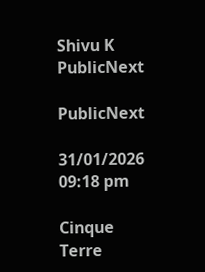Shivu K
PublicNext

PublicNext

31/01/2026 09:18 pm

Cinque Terre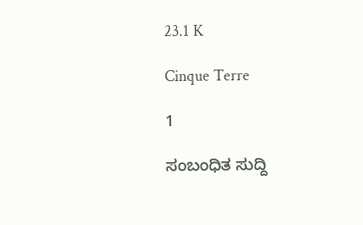23.1 K

Cinque Terre

1

ಸಂಬಂಧಿತ ಸುದ್ದಿ